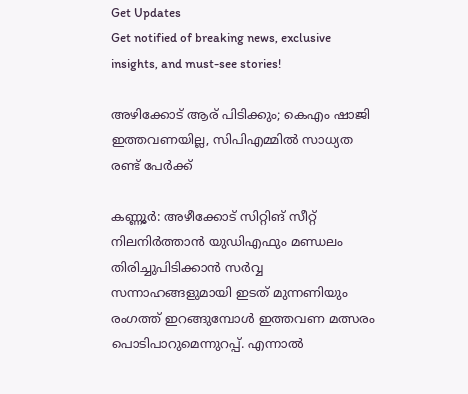Get Updates
Get notified of breaking news, exclusive insights, and must-see stories!

അഴിക്കോട് ആര് പിടിക്കും; കെഎം ഷാജി ഇത്തവണയില്ല, സിപിഎമ്മില്‍ സാധ്യത രണ്ട് പേര്‍ക്ക്

കണ്ണൂര്‍: അഴീക്കോട് സിറ്റിങ് സീറ്റ് നിലനിര്‍ത്താന്‍ യുഡിഎഫും മണ്ഡലം തിരിച്ചുപിടിക്കാന്‍ സര്‍വ്വ സന്നാഹങ്ങളുമായി ഇടത് മുന്നണിയും രംഗത്ത് ഇറങ്ങുമ്പോള്‍ ഇത്തവണ മത്സരം പൊടിപാറുമെന്നുറപ്പ്. എന്നാല്‍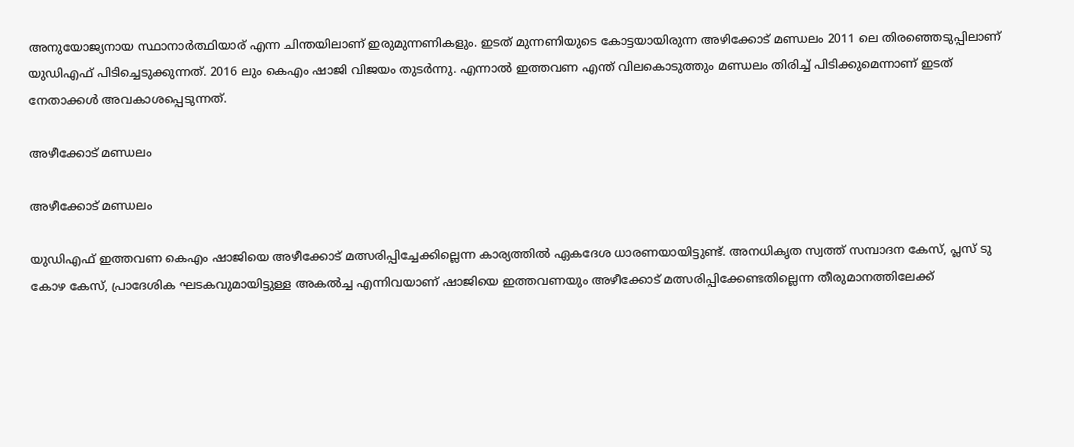അനുയോജ്യനായ സ്ഥാനാര്‍ത്ഥിയാര് എന്ന ചിന്തയിലാണ് ഇരുമുന്നണികളും. ഇടത് മുന്നണിയുടെ കോട്ടയായിരുന്ന അഴിക്കോട് മണ്ഡലം 2011 ലെ തിരഞ്ഞെടുപ്പിലാണ് യുഡിഎഫ് പിടിച്ചെടുക്കുന്നത്. 2016 ലും കെഎം ഷാജി വിജയം തുടര്‍ന്നു. എന്നാല്‍ ഇത്തവണ എന്ത് വിലകൊടുത്തും മണ്ഡലം തിരിച്ച് പിടിക്കുമെന്നാണ് ഇടത് നേതാക്കള്‍ അവകാശപ്പെടുന്നത്.

അഴീക്കോട് മണ്ഡലം

അഴീക്കോട് മണ്ഡലം

യുഡിഎഫ് ഇത്തവണ കെഎം ഷാജിയെ അഴീക്കോട് മത്സരിപ്പിച്ചേക്കില്ലെന്ന കാര്യത്തില്‍ ഏകദേശ ധാരണയായിട്ടുണ്ട്. അനധികൃത സ്വത്ത് സമ്പാദന കേസ്, പ്ലസ് ടു കോഴ കേസ്, പ്രാദേശിക ഘടകവുമായിട്ടുള്ള അകല്‍ച്ച എന്നിവയാണ് ഷാജിയെ ഇത്തവണയും അഴീക്കോട് മത്സരിപ്പിക്കേണ്ടതില്ലെന്ന തീരുമാനത്തിലേക്ക്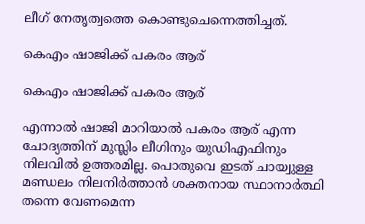ലീഗ് നേതൃത്വത്തെ കൊണ്ടുചെന്നെത്തിച്ചത്.

കെഎം ഷാജിക്ക് പകരം ആര്

കെഎം ഷാജിക്ക് പകരം ആര്

എന്നാല്‍ ഷാജി മാറിയാല്‍ പകരം ആര് എന്ന ചോദ്യത്തിന് മുസ്ലിം ലീഗിനും യുഡിഎഫിനും നിലവില്‍ ഉത്തരമില്ല. പൊതുവെ ഇടത് ചായ്വുള്ള മണ്ഡലം നിലനിര്‍ത്താന്‍ ശക്തനായ സ്ഥാനാര്‍ത്ഥി തന്നെ വേണമെന്ന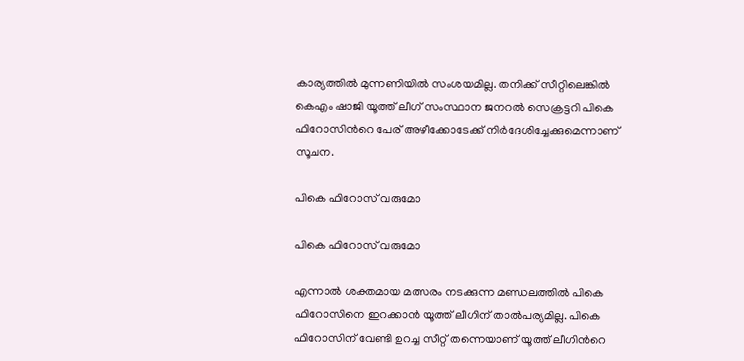കാര്യത്തില്‍ മുന്നണിയില്‍ സംശയമില്ല. തനിക്ക് സീറ്റിലെങ്കില്‍ കെഎം ഷാജി യൂത്ത് ലീഗ് സംസ്ഥാന ജനറല്‍ സെക്രട്ടറി പികെ ഫിറോസിന്‍റെ പേര് അഴീക്കോടേക്ക് നിര്‍ദേശിച്ചേക്കുമെന്നാണ് സൂചന.

പികെ ഫിറോസ് വരുമോ

പികെ ഫിറോസ് വരുമോ

എന്നാല്‍ ശക്തമായ മത്സരം നടക്കുന്ന മണ്ഡലത്തില്‍ പികെ ഫിറോസിനെ ഇറക്കാന്‍ യൂത്ത് ലീഗിന് താല്‍പര്യമില്ല. പികെ ഫിറോസിന് വേണ്ടി ഉറച്ച സീറ്റ് തന്നെയാണ് യൂത്ത് ലീഗിന്‍റെ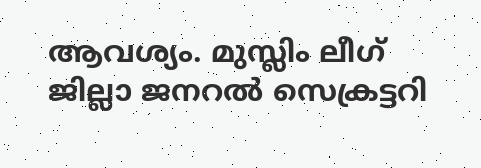ആവശ്യം. മുസ്ലിം ലീഗ് ജില്ലാ ജനറല്‍ സെക്രട്ടറി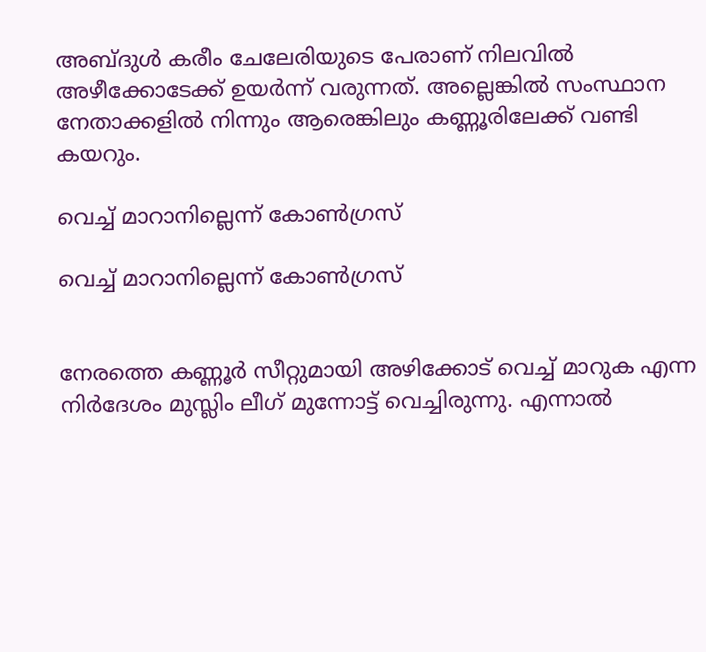അബ്ദുള്‍ കരീം ചേലേരിയുടെ പേരാണ് നിലവില്‍ അഴീക്കോടേക്ക് ഉയര്‍ന്ന് വരുന്നത്. അല്ലെങ്കില്‍ സംസ്ഥാന നേതാക്കളില്‍ നിന്നും ആരെങ്കിലും കണ്ണൂരിലേക്ക് വണ്ടി കയറും.

വെച്ച് മാറാനില്ലെന്ന് കോണ്‍ഗ്രസ്

വെച്ച് മാറാനില്ലെന്ന് കോണ്‍ഗ്രസ്


നേരത്തെ കണ്ണൂര്‍ സീറ്റുമായി അഴിക്കോട് വെച്ച് മാറുക എന്ന നിര്‍ദേശം മുസ്ലിം ലീഗ് മുന്നോട്ട് വെച്ചിരുന്നു. എന്നാല്‍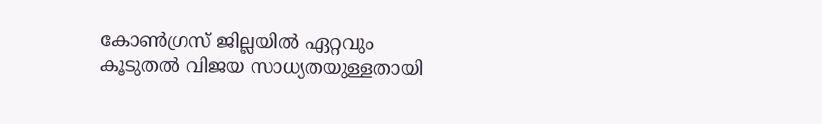കോണ്‍ഗ്രസ് ജില്ലയില്‍ ഏറ്റവും കൂടുതല്‍ വിജയ സാധ്യതയുള്ളതായി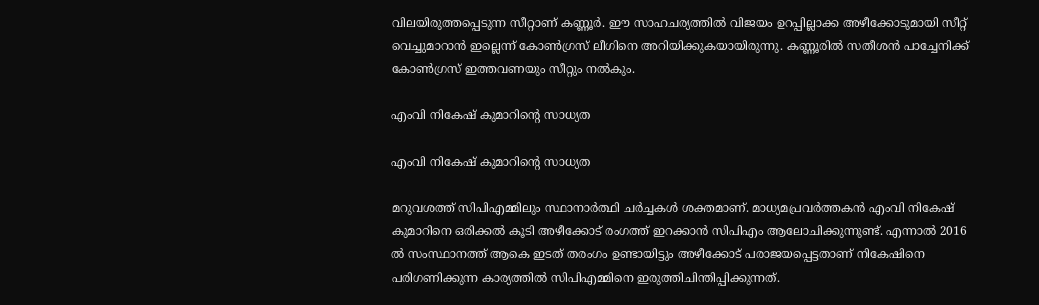വിലയിരുത്തപ്പെടുന്ന സീറ്റാണ് കണ്ണൂര്‍. ഈ സാഹചര്യത്തില്‍ വിജയം ഉറപ്പില്ലാക്ക അഴീക്കോടുമായി സീറ്റ് വെച്ചുമാറാന്‍ ഇല്ലെന്ന് കോണ്‍ഗ്രസ് ലീഗിനെ അറിയിക്കുകയായിരുന്നു. കണ്ണൂരില്‍ സതീശന്‍ പാച്ചേനിക്ക് കോണ്‍ഗ്രസ് ഇത്തവണയും സീറ്റും നല്‍കും.

എംവി നികേഷ് കുമാറിന്‍റെ സാധ്യത

എംവി നികേഷ് കുമാറിന്‍റെ സാധ്യത

മറുവശത്ത് സിപിഎമ്മിലും സ്ഥാനാര്‍ത്ഥി ചര്‍ച്ചകള്‍ ശക്തമാണ്. മാധ്യമപ്രവര്‍ത്തകന്‍ എംവി നികേഷ് കുമാറിനെ ഒരിക്കല്‍ കൂടി അഴീക്കോട് രംഗത്ത് ഇറക്കാന്‍ സിപിഎം ആലോചിക്കുന്നുണ്ട്. എന്നാല്‍ 2016 ല്‍ സംസ്ഥാനത്ത് ആകെ ഇടത് തരംഗം ഉണ്ടായിട്ടും അഴീക്കോട് പരാജയപ്പെട്ടതാണ് നികേഷിനെ പരിഗണിക്കുന്ന കാര്യത്തില്‍ സിപിഎമ്മിനെ ഇരുത്തിചിന്തിപ്പിക്കുന്നത്.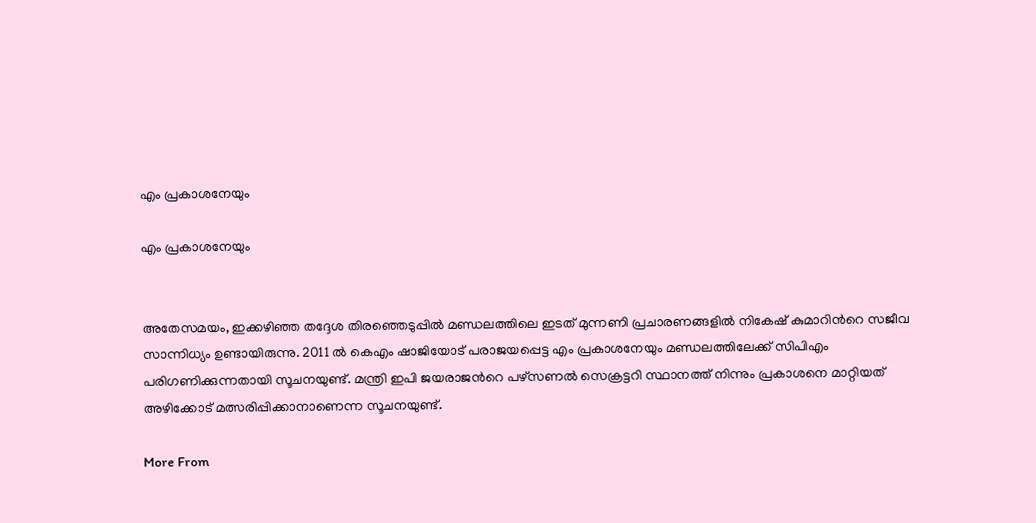എം പ്രകാശനേയും

എം പ്രകാശനേയും


അതേസമയം, ഇക്കഴിഞ്ഞ തദ്ദേശ തിരഞ്ഞെടുപ്പില്‍ മണ്ഡലത്തിലെ ഇടത് മുന്നണി പ്രചാരണങ്ങളില്‍ നികേഷ് കുമാറിന്‍റെ സജീവ സാന്നിധ്യം ഉണ്ടായിരുന്നു. 2011 ല്‍ കെഎം ഷാജിയോട് പരാജയപ്പെട്ട എം പ്രകാശനേയും മണ്ഡലത്തിലേക്ക് സിപിഎം പരിഗണിക്കുന്നതായി സൂചനയുണ്ട്. മന്ത്രി ഇപി ജയരാജന്‍റെ പഴ്സണല്‍ സെക്രട്ടറി സ്ഥാനത്ത് നിന്നും പ്രകാശനെ മാറ്റിയത് അഴിക്കോട് മത്സരിപ്പിക്കാനാണെന്ന സൂചനയുണ്ട്.

More From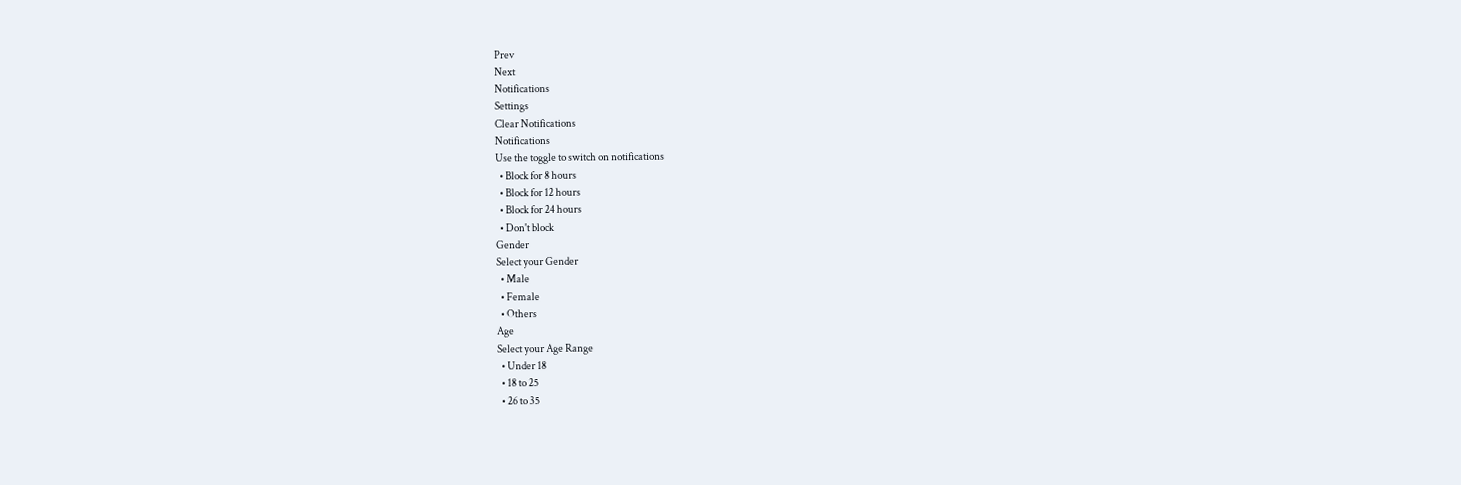Prev
Next
Notifications
Settings
Clear Notifications
Notifications
Use the toggle to switch on notifications
  • Block for 8 hours
  • Block for 12 hours
  • Block for 24 hours
  • Don't block
Gender
Select your Gender
  • Male
  • Female
  • Others
Age
Select your Age Range
  • Under 18
  • 18 to 25
  • 26 to 35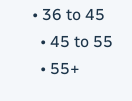• 36 to 45
  • 45 to 55
  • 55+